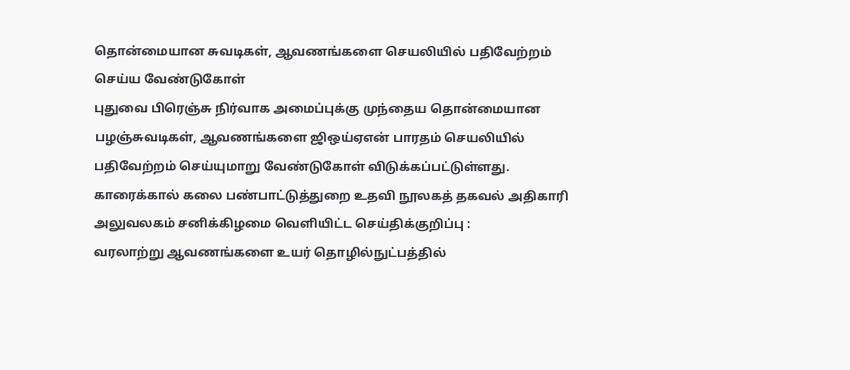தொன்மையான சுவடிகள், ஆவணங்களை செயலியில் பதிவேற்றம் செய்ய வேண்டுகோள்
புதுவை பிரெஞ்சு நிர்வாக அமைப்புக்கு முந்தைய தொன்மையான பழஞ்சுவடிகள், ஆவணங்களை ஜிஒய்ஏஎன் பாரதம் செயலியில் பதிவேற்றம் செய்யுமாறு வேண்டுகோள் விடுக்கப்பட்டுள்ளது.
காரைக்கால் கலை பண்பாட்டுத்துறை உதவி நூலகத் தகவல் அதிகாரி அலுவலகம் சனிக்கிழமை வெளியிட்ட செய்திக்குறிப்பு :
வரலாற்று ஆவணங்களை உயர் தொழில்நுட்பத்தில்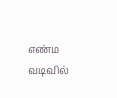எண்ம வடிவில்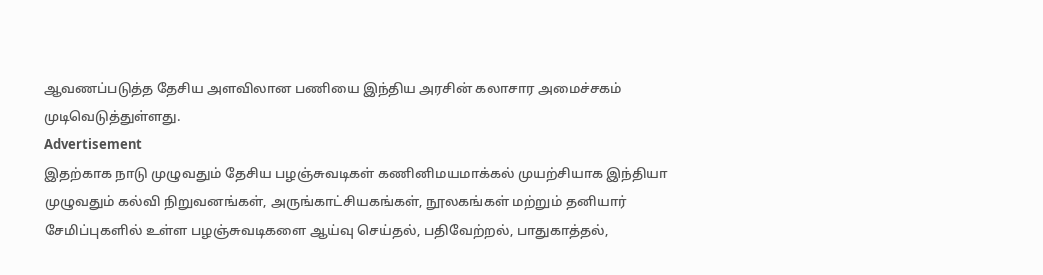ஆவணப்படுத்த தேசிய அளவிலான பணியை இந்திய அரசின் கலாசார அமைச்சகம் முடிவெடுத்துள்ளது.
Advertisement
இதற்காக நாடு முழுவதும் தேசிய பழஞ்சுவடிகள் கணினிமயமாக்கல் முயற்சியாக இந்தியா முழுவதும் கல்வி நிறுவனங்கள், அருங்காட்சியகங்கள், நூலகங்கள் மற்றும் தனியார் சேமிப்புகளில் உள்ள பழஞ்சுவடிகளை ஆய்வு செய்தல், பதிவேற்றல், பாதுகாத்தல்,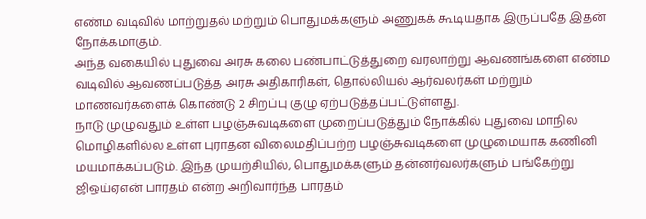எண்ம வடிவில் மாற்றுதல் மற்றும் பொதுமக்களும் அணுகக் கூடியதாக இருப்பதே இதன் நோக்கமாகும்.
அந்த வகையில் புதுவை அரசு கலை பண்பாட்டுத்துறை வரலாற்று ஆவணங்களை எண்ம வடிவில் ஆவணப்படுத்த அரசு அதிகாரிகள், தொல்லியல் ஆர்வலர்கள் மற்றும் மாணவர்களைக் கொண்டு 2 சிறப்பு குழு ஏற்படுத்தப்பட்டுள்ளது.
நாடு முழுவதும் உள்ள பழஞ்சுவடிகளை முறைப்படுத்தும் நோக்கில் புதுவை மாநில மொழிகளில்ல உள்ள புராதன விலைமதிப்பற்ற பழஞ்சுவடிகளை முழுமையாக கணினி மயமாக்கப்படும். இந்த முயற்சியில், பொதுமக்களும் தன்னர்வலர்களும் பங்கேற்று ஜிஒய்ஏஎன் பாரதம் என்ற அறிவார்ந்த பாரதம்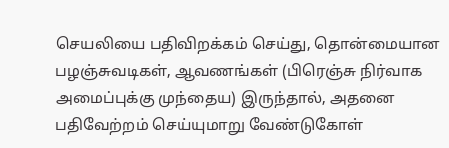செயலியை பதிவிறக்கம் செய்து, தொன்மையான பழஞ்சுவடிகள், ஆவணங்கள் (பிரெஞ்சு நிர்வாக அமைப்புக்கு முந்தைய) இருந்தால், அதனை பதிவேற்றம் செய்யுமாறு வேண்டுகோள்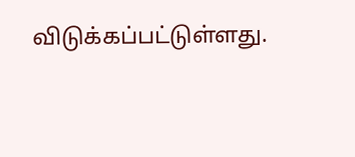விடுக்கப்பட்டுள்ளது.